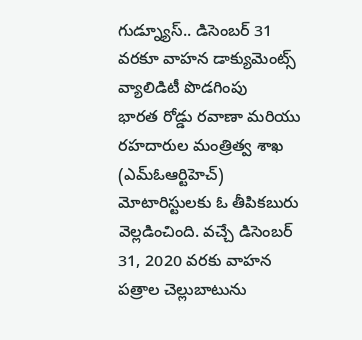గుడ్న్యూస్.. డిసెంబర్ 31 వరకూ వాహన డాక్యుమెంట్స్ వ్యాలిడిటీ పొడగింపు
భారత రోడ్డు రవాణా మరియు రహదారుల మంత్రిత్వ శాఖ (ఎమ్ఓఆర్టిహెచ్) మోటారిస్టులకు ఓ తీపికబురు వెల్లడించింది. వచ్చే డిసెంబర్ 31, 2020 వరకు వాహన పత్రాల చెల్లుబాటును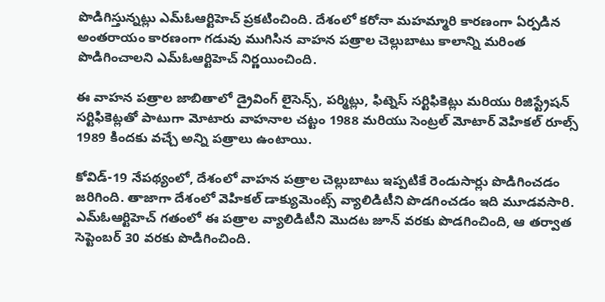పొడిగిస్తున్నట్లు ఎమ్ఓఆర్టిహెచ్ ప్రకటించింది. దేశంలో కరోనా మహమ్మారి కారణంగా ఏర్పడిన అంతరాయం కారణంగా గడువు ముగిసిన వాహన పత్రాల చెల్లుబాటు కాలాన్ని మరింత పొడిగించాలని ఎమ్ఓఆర్టిహెచ్ నిర్ణయించింది.

ఈ వాహన పత్రాల జాబితాలో డ్రైవింగ్ లైసెన్స్, పర్మిట్లు, ఫిట్నెస్ సర్టిఫికెట్లు మరియు రిజిస్ట్రేషన్ సర్టిఫికెట్లతో పాటుగా మోటారు వాహనాల చట్టం 1988 మరియు సెంట్రల్ మోటార్ వెహికల్ రూల్స్ 1989 కిందకు వచ్చే అన్ని పత్రాలు ఉంటాయి.

కోవిడ్-19 నేపథ్యంలో, దేశంలో వాహన పత్రాల చెల్లుబాటు ఇప్పటికే రెండుసార్లు పొడిగించడం జరిగింది. తాజాగా దేశంలో వెహికల్ డాక్యుమెంట్స్ వ్యాలిడిటీని పొడగించడం ఇది మూడవసారి. ఎమ్ఓఆర్టిహెచ్ గతంలో ఈ పత్రాల వ్యాలిడిటీని మొదట జూన్ వరకు పొడగించింది, ఆ తర్వాత సెప్టెంబర్ 30 వరకు పొడిగించింది.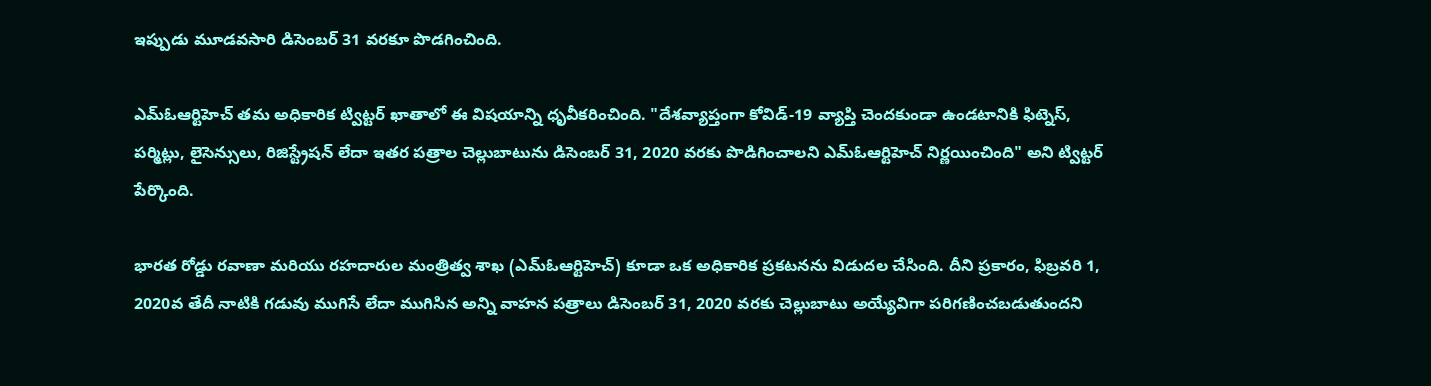ఇప్పుడు మూడవసారి డిసెంబర్ 31 వరకూ పొడగించింది.

ఎమ్ఓఆర్టిహెచ్ తమ అధికారిక ట్విట్టర్ ఖాతాలో ఈ విషయాన్ని ధృవీకరించింది. "దేశవ్యాప్తంగా కోవిడ్-19 వ్యాప్తి చెందకుండా ఉండటానికి ఫిట్నెస్, పర్మిట్లు, లైసెన్సులు, రిజిస్ట్రేషన్ లేదా ఇతర పత్రాల చెల్లుబాటును డిసెంబర్ 31, 2020 వరకు పొడిగించాలని ఎమ్ఓఆర్టిహెచ్ నిర్ణయించింది" అని ట్విట్టర్ పేర్కొంది.

భారత రోడ్డు రవాణా మరియు రహదారుల మంత్రిత్వ శాఖ (ఎమ్ఓఆర్టిహెచ్) కూడా ఒక అధికారిక ప్రకటనను విడుదల చేసింది. దీని ప్రకారం, ఫిబ్రవరి 1, 2020వ తేదీ నాటికి గడువు ముగిసే లేదా ముగిసిన అన్ని వాహన పత్రాలు డిసెంబర్ 31, 2020 వరకు చెల్లుబాటు అయ్యేవిగా పరిగణించబడుతుందని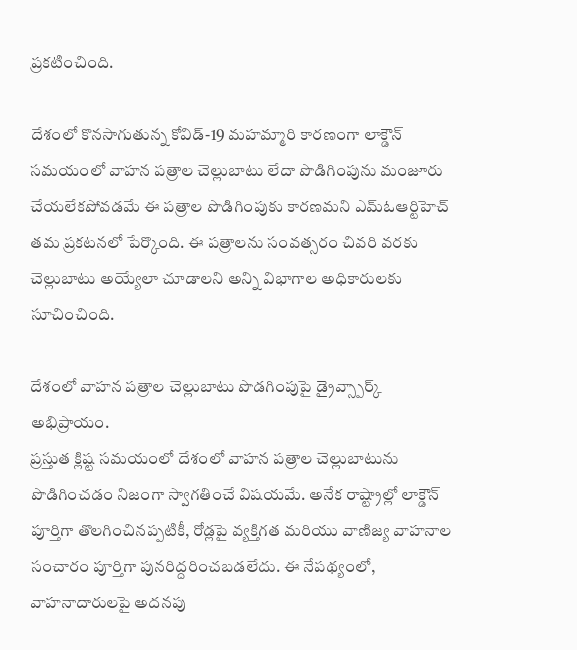ప్రకటించింది.

దేశంలో కొనసాగుతున్న కోవిడ్-19 మహమ్మారి కారణంగా లాక్డౌన్ సమయంలో వాహన పత్రాల చెల్లుబాటు లేదా పొడిగింపును మంజూరు చేయలేకపోవడమే ఈ పత్రాల పొడిగింపుకు కారణమని ఎమ్ఓఆర్టిహెచ్ తమ ప్రకటనలో పేర్కొంది. ఈ పత్రాలను సంవత్సరం చివరి వరకు చెల్లుబాటు అయ్యేలా చూడాలని అన్ని విభాగాల అధికారులకు సూచించింది.

దేశంలో వాహన పత్రాల చెల్లుబాటు పొడగింపుపై డ్రైవ్స్పార్క్ అభిప్రాయం.
ప్రస్తుత క్లిష్ట సమయంలో దేశంలో వాహన పత్రాల చెల్లుబాటును పొడిగించడం నిజంగా స్వాగతించే విషయమే. అనేక రాష్ట్రాల్లో లాక్డౌన్ పూర్తిగా తొలగించినప్పటికీ, రోడ్లపై వ్యక్తిగత మరియు వాణిజ్య వాహనాల సంచారం పూర్తిగా పునరిద్దరించబడలేదు. ఈ నేపథ్యంలో, వాహనాదారులపై అదనపు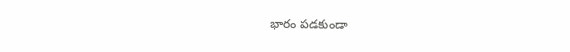భారం పడకుండా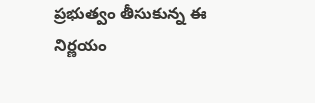ప్రభుత్వం తీసుకున్న ఈ నిర్ణయం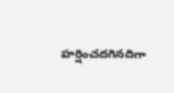హర్షించదగినదిగా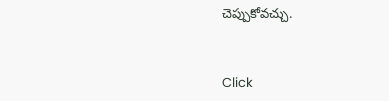చెప్పుకోవచ్చు.


Click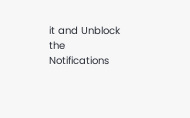it and Unblock the Notifications